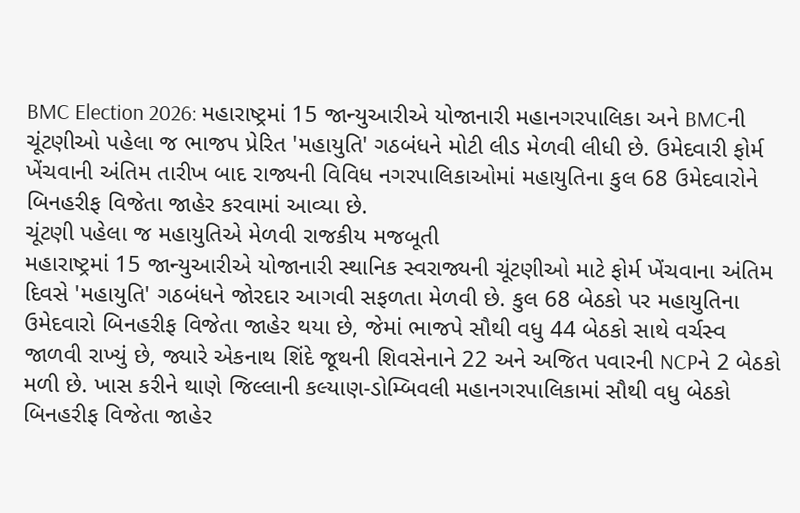BMC Election 2026: મહારાષ્ટ્રમાં 15 જાન્યુઆરીએ યોજાનારી મહાનગરપાલિકા અને BMCની ચૂંટણીઓ પહેલા જ ભાજપ પ્રેરિત 'મહાયુતિ' ગઠબંધને મોટી લીડ મેળવી લીધી છે. ઉમેદવારી ફોર્મ ખેંચવાની અંતિમ તારીખ બાદ રાજ્યની વિવિધ નગરપાલિકાઓમાં મહાયુતિના કુલ 68 ઉમેદવારોને બિનહરીફ વિજેતા જાહેર કરવામાં આવ્યા છે.
ચૂંટણી પહેલા જ મહાયુતિએ મેળવી રાજકીય મજબૂતી
મહારાષ્ટ્રમાં 15 જાન્યુઆરીએ યોજાનારી સ્થાનિક સ્વરાજ્યની ચૂંટણીઓ માટે ફોર્મ ખેંચવાના અંતિમ દિવસે 'મહાયુતિ' ગઠબંધને જોરદાર આગવી સફળતા મેળવી છે. કુલ 68 બેઠકો પર મહાયુતિના ઉમેદવારો બિનહરીફ વિજેતા જાહેર થયા છે, જેમાં ભાજપે સૌથી વધુ 44 બેઠકો સાથે વર્ચસ્વ જાળવી રાખ્યું છે, જ્યારે એકનાથ શિંદે જૂથની શિવસેનાને 22 અને અજિત પવારની NCPને 2 બેઠકો મળી છે. ખાસ કરીને થાણે જિલ્લાની કલ્યાણ-ડોમ્બિવલી મહાનગરપાલિકામાં સૌથી વધુ બેઠકો બિનહરીફ વિજેતા જાહેર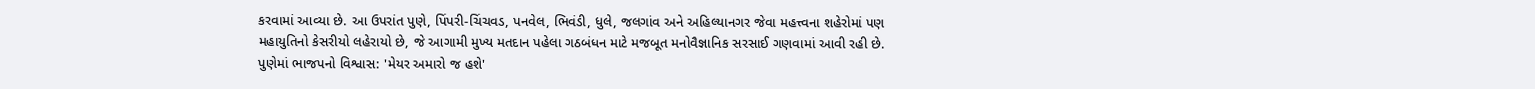કરવામાં આવ્યા છે. આ ઉપરાંત પુણે, પિંપરી-ચિંચવડ, પનવેલ, ભિવંડી, ધુલે, જલગાંવ અને અહિલ્યાનગર જેવા મહત્ત્વના શહેરોમાં પણ મહાયુતિનો કેસરીયો લહેરાયો છે, જે આગામી મુખ્ય મતદાન પહેલા ગઠબંધન માટે મજબૂત મનોવૈજ્ઞાનિક સરસાઈ ગણવામાં આવી રહી છે.
પુણેમાં ભાજપનો વિશ્વાસ: 'મેયર અમારો જ હશે'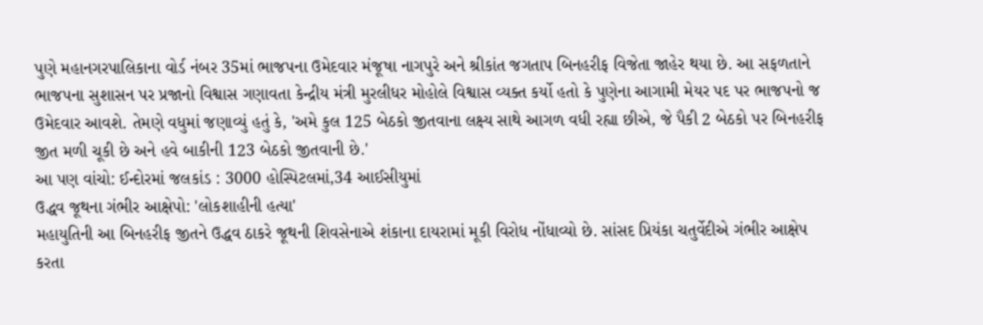પુણે મહાનગરપાલિકાના વોર્ડ નંબર 35માં ભાજપના ઉમેદવાર મંજૂષા નાગપુરે અને શ્રીકાંત જગતાપ બિનહરીફ વિજેતા જાહેર થયા છે. આ સફળતાને ભાજપના સુશાસન પર પ્રજાનો વિશ્વાસ ગણાવતા કેન્દ્રીય મંત્રી મુરલીધર મોહોલે વિશ્વાસ વ્યક્ત કર્યો હતો કે પુણેના આગામી મેયર પદ પર ભાજપનો જ ઉમેદવાર આવશે. તેમણે વધુમાં જણાવ્યું હતું કે, 'અમે કુલ 125 બેઠકો જીતવાના લક્ષ્ય સાથે આગળ વધી રહ્યા છીએ, જે પૈકી 2 બેઠકો પર બિનહરીફ જીત મળી ચૂકી છે અને હવે બાકીની 123 બેઠકો જીતવાની છે.'
આ પણ વાંચો: ઈન્દોરમાં જલકાંડ : 3000 હોસ્પિટલમાં,34 આઈસીયુમાં
ઉદ્ધવ જૂથના ગંભીર આક્ષેપો: 'લોકશાહીની હત્યા'
મહાયુતિની આ બિનહરીફ જીતને ઉદ્ધવ ઠાકરે જૂથની શિવસેનાએ શંકાના દાયરામાં મૂકી વિરોધ નોંધાવ્યો છે. સાંસદ પ્રિયંકા ચતુર્વેદીએ ગંભીર આક્ષેપ કરતા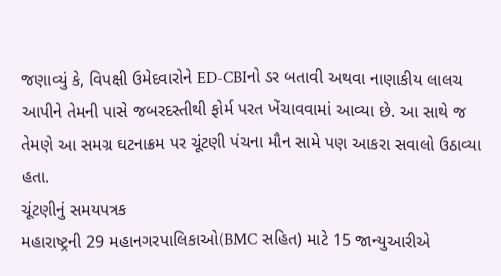જણાવ્યું કે, વિપક્ષી ઉમેદવારોને ED-CBIનો ડર બતાવી અથવા નાણાકીય લાલચ આપીને તેમની પાસે જબરદસ્તીથી ફોર્મ પરત ખેંચાવવામાં આવ્યા છે. આ સાથે જ તેમણે આ સમગ્ર ઘટનાક્રમ પર ચૂંટણી પંચના મૌન સામે પણ આકરા સવાલો ઉઠાવ્યા હતા.
ચૂંટણીનું સમયપત્રક
મહારાષ્ટ્રની 29 મહાનગરપાલિકાઓ(BMC સહિત) માટે 15 જાન્યુઆરીએ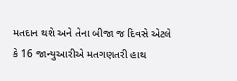મતદાન થશે અને તેના બીજા જ દિવસે એટલે કે 16 જાન્યુઆરીએ મતગણતરી હાથ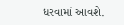ધરવામાં આવશે.